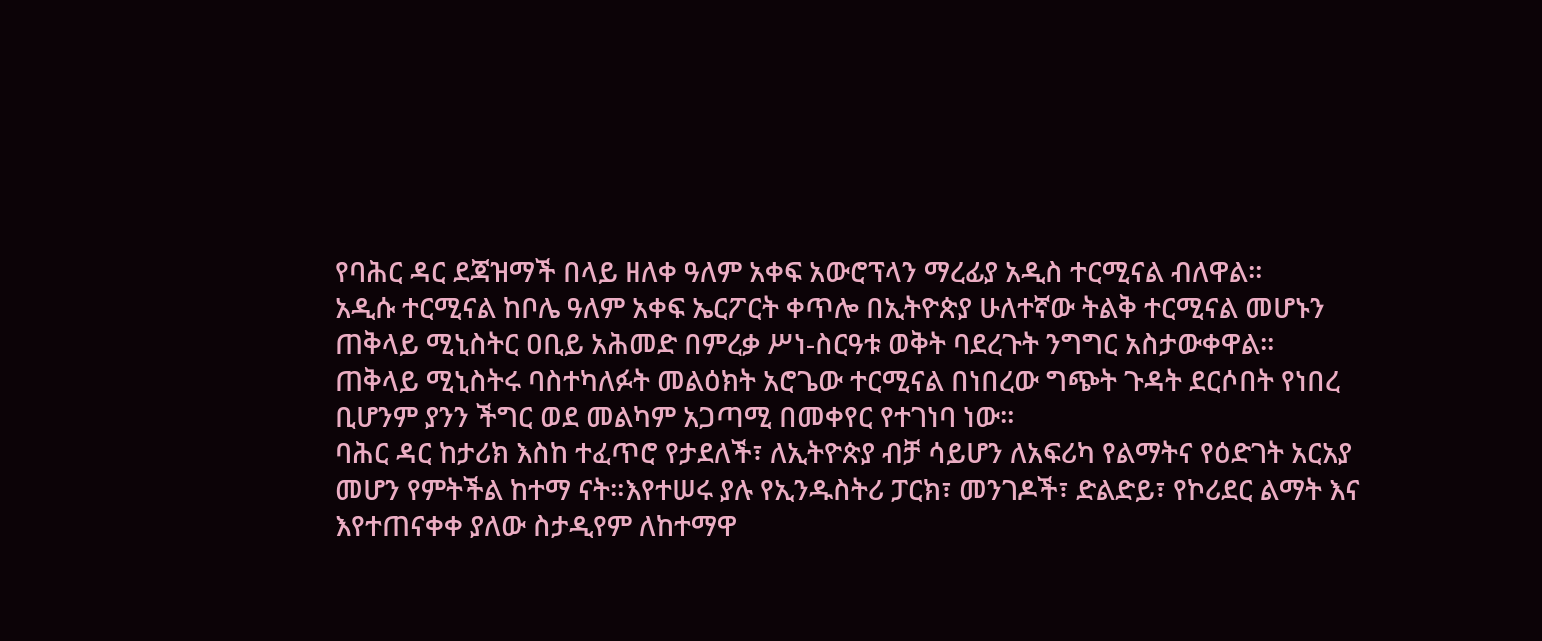የባሕር ዳር ደጃዝማች በላይ ዘለቀ ዓለም አቀፍ አውሮፕላን ማረፊያ አዲስ ተርሚናል ብለዋል።
አዲሱ ተርሚናል ከቦሌ ዓለም አቀፍ ኤርፖርት ቀጥሎ በኢትዮጵያ ሁለተኛው ትልቅ ተርሚናል መሆኑን ጠቅላይ ሚኒስትር ዐቢይ አሕመድ በምረቃ ሥነ-ስርዓቱ ወቅት ባደረጉት ንግግር አስታውቀዋል፡፡
ጠቅላይ ሚኒስትሩ ባስተካለፉት መልዕክት አሮጌው ተርሚናል በነበረው ግጭት ጉዳት ደርሶበት የነበረ ቢሆንም ያንን ችግር ወደ መልካም አጋጣሚ በመቀየር የተገነባ ነው።
ባሕር ዳር ከታሪክ እስከ ተፈጥሮ የታደለች፣ ለኢትዮጵያ ብቻ ሳይሆን ለአፍሪካ የልማትና የዕድገት አርአያ መሆን የምትችል ከተማ ናት።እየተሠሩ ያሉ የኢንዱስትሪ ፓርክ፣ መንገዶች፣ ድልድይ፣ የኮሪደር ልማት እና እየተጠናቀቀ ያለው ስታዲየም ለከተማዋ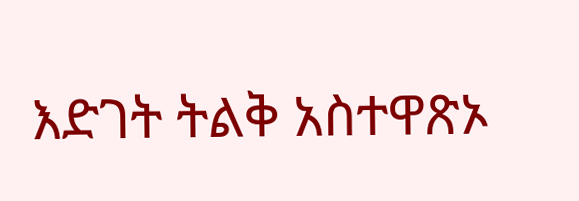እድገት ትልቅ አስተዋጽኦ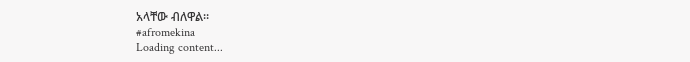አላቸው ብለዋል።
#afromekina
Loading content...